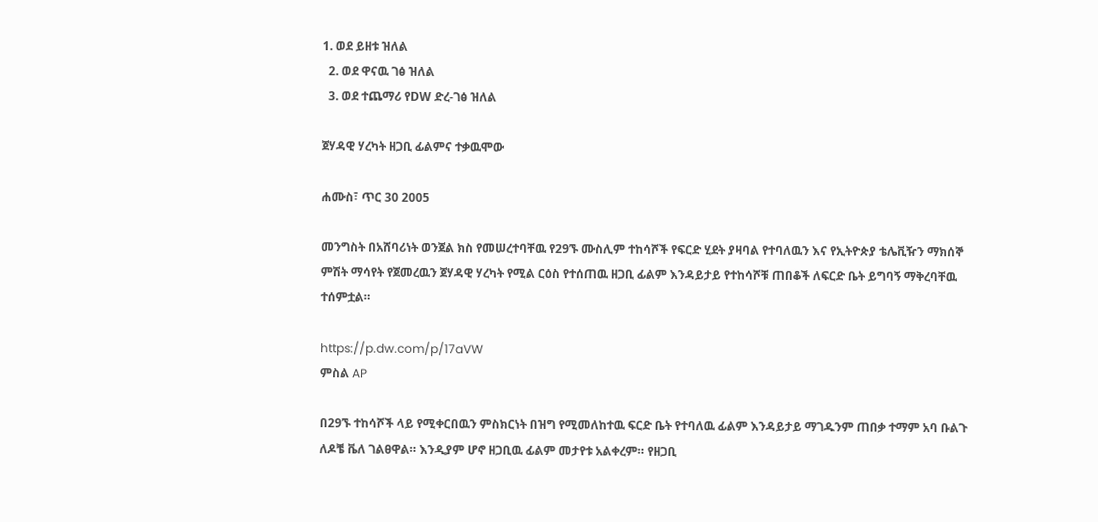1. ወደ ይዘቱ ዝለል
  2. ወደ ዋናዉ ገፅ ዝለል
  3. ወደ ተጨማሪ የDW ድረ-ገፅ ዝለል

ጀሃዳዊ ሃረካት ዘጋቢ ፊልምና ተቃዉሞው

ሐሙስ፣ ጥር 30 2005

መንግስት በአሸባሪነት ወንጀል ክስ የመሠረተባቸዉ የ29ኙ ሙስሊም ተከሳሾች የፍርድ ሂደት ያዛባል የተባለዉን እና የኢትዮጵያ ቴሌቪዥን ማክሰኞ ምሽት ማሳየት የጀመረዉን ጀሃዳዊ ሃረካት የሚል ርዕስ የተሰጠዉ ዘጋቢ ፊልም እንዳይታይ የተከሳሾቹ ጠበቆች ለፍርድ ቤት ይግባኝ ማቅረባቸዉ ተሰምቷል።

https://p.dw.com/p/17aVW
ምስል AP

በ29ኙ ተከሳሾች ላይ የሚቀርበዉን ምስክርነት በዝግ የሚመለከተዉ ፍርድ ቤት የተባለዉ ፊልም እንዳይታይ ማገዱንም ጠበቃ ተማም አባ ቡልጉ ለዶቼ ቬለ ገልፀዋል። እንዲያም ሆኖ ዘጋቢዉ ፊልም መታየቱ አልቀረም። የዘጋቢ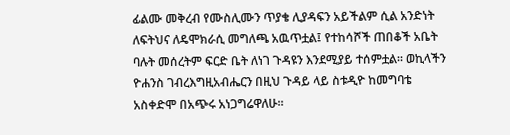ፊልሙ መቅረብ የሙስሊሙን ጥያቄ ሊያዳፍን አይችልም ሲል አንድነት ለፍትህና ለዴሞክራሲ መግለጫ አዉጥቷል፤ የተከሳሾች ጠበቆች አቤት ባሉት መሰረትም ፍርድ ቤት ለነገ ጉዳዩን እንደሚያይ ተሰምቷል። ወኪላችን ዮሐንስ ገብረእግዚአብሔርን በዚህ ጉዳይ ላይ ስቱዲዮ ከመግባቴ አስቀድሞ በአጭሩ አነጋግሬዋለሁ።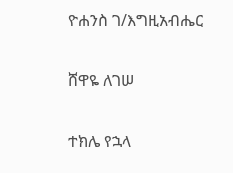ዮሐንስ ገ/እግዚአብሔር

ሸዋዬ ለገሠ

ተክሌ የኋላ